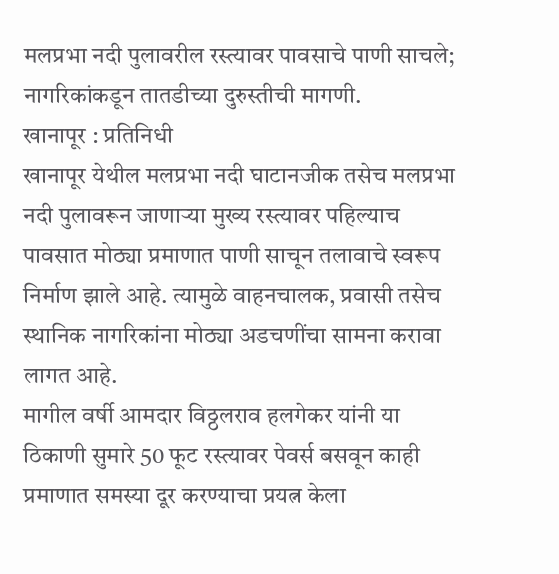मलप्रभा नदी पुलावरील रस्त्यावर पावसाचे पाणी साचले; नागरिकांकडून तातडीच्या दुरुस्तीची मागणी.
खानापूर : प्रतिनिधी
खानापूर येथील मलप्रभा नदी घाटानजीक तसेच मलप्रभा नदी पुलावरून जाणाऱ्या मुख्य रस्त्यावर पहिल्याच पावसात मोठ्या प्रमाणात पाणी साचून तलावाचे स्वरूप निर्माण झाले आहे. त्यामुळे वाहनचालक, प्रवासी तसेच स्थानिक नागरिकांना मोठ्या अडचणींचा सामना करावा लागत आहे.
मागील वर्षी आमदार विठ्ठलराव हलगेकर यांनी या ठिकाणी सुमारे 50 फूट रस्त्यावर पेवर्स बसवून काही प्रमाणात समस्या दूर करण्याचा प्रयत्न केला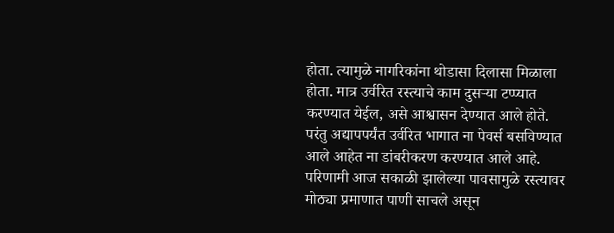होता. त्यामुळे नागरिकांना थोडासा दिलासा मिळाला होता. मात्र उर्वरित रस्त्याचे काम दुसऱ्या टप्प्यात करण्यात येईल, असे आश्वासन देण्यात आले होते.
परंतु अद्यापपर्यंत उर्वरित भागात ना पेवर्स बसविण्यात आले आहेत ना डांबरीकरण करण्यात आले आहे. परिणामी आज सकाळी झालेल्या पावसामुळे रस्त्यावर मोठ्या प्रमाणात पाणी साचले असून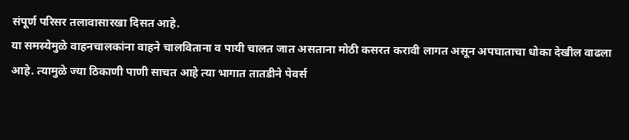संपूर्ण परिसर तलावासारखा दिसत आहे.
या समस्येमुळे वाहनचालकांना वाहने चालविताना व पायी चालत जात असताना मोठी कसरत करावी लागत असून अपघाताचा धोका देखील वाढला आहे. त्यामुळे ज्या ठिकाणी पाणी साचत आहे त्या भागात तातडीने पेवर्स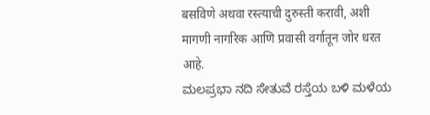बसविणे अथवा रस्त्याची दुरुस्ती करावी, अशी मागणी नागरिक आणि प्रवासी वर्गातून जोर धरत आहे.
ಮಲಪ್ರಭಾ ನದಿ ಸೇತುವೆ ರಸ್ತೆಯ ಬಳಿ ಮಳೆಯ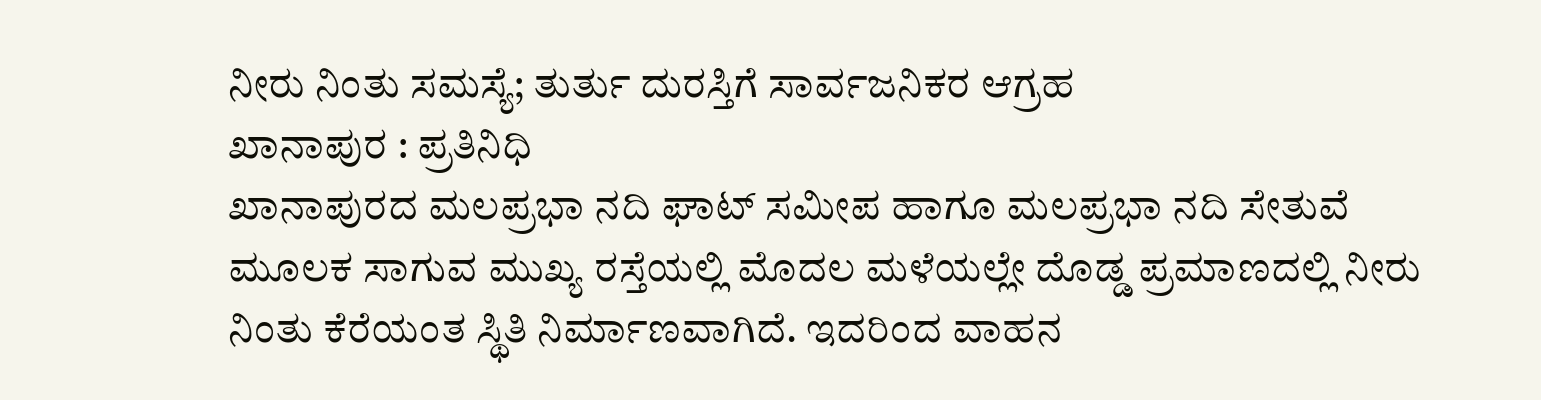ನೀರು ನಿಂತು ಸಮಸ್ಯೆ; ತುರ್ತು ದುರಸ್ತಿಗೆ ಸಾರ್ವಜನಿಕರ ಆಗ್ರಹ
ಖಾನಾಪುರ : ಪ್ರತಿನಿಧಿ
ಖಾನಾಪುರದ ಮಲಪ್ರಭಾ ನದಿ ಘಾಟ್ ಸಮೀಪ ಹಾಗೂ ಮಲಪ್ರಭಾ ನದಿ ಸೇತುವೆ ಮೂಲಕ ಸಾಗುವ ಮುಖ್ಯ ರಸ್ತೆಯಲ್ಲಿ ಮೊದಲ ಮಳೆಯಲ್ಲೇ ದೊಡ್ಡ ಪ್ರಮಾಣದಲ್ಲಿ ನೀರು ನಿಂತು ಕೆರೆಯಂತ ಸ್ಥಿತಿ ನಿರ್ಮಾಣವಾಗಿದೆ. ಇದರಿಂದ ವಾಹನ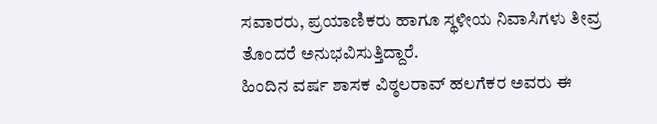ಸವಾರರು, ಪ್ರಯಾಣಿಕರು ಹಾಗೂ ಸ್ಥಳೀಯ ನಿವಾಸಿಗಳು ತೀವ್ರ ತೊಂದರೆ ಅನುಭವಿಸುತ್ತಿದ್ದಾರೆ.
ಹಿಂದಿನ ವರ್ಷ ಶಾಸಕ ವಿಠ್ಠಲರಾವ್ ಹಲಗೆಕರ ಅವರು ಈ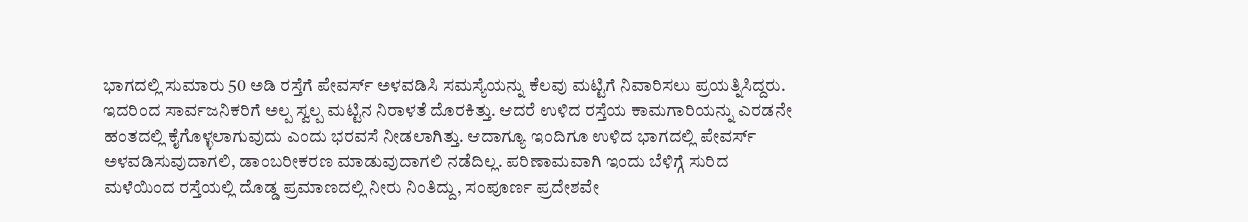ಭಾಗದಲ್ಲಿ ಸುಮಾರು 50 ಅಡಿ ರಸ್ತೆಗೆ ಪೇವರ್ಸ್ ಅಳವಡಿಸಿ ಸಮಸ್ಯೆಯನ್ನು ಕೆಲವು ಮಟ್ಟಿಗೆ ನಿವಾರಿಸಲು ಪ್ರಯತ್ನಿಸಿದ್ದರು. ಇದರಿಂದ ಸಾರ್ವಜನಿಕರಿಗೆ ಅಲ್ಪ ಸ್ವಲ್ಪ ಮಟ್ಟಿನ ನಿರಾಳತೆ ದೊರಕಿತ್ತು. ಆದರೆ ಉಳಿದ ರಸ್ತೆಯ ಕಾಮಗಾರಿಯನ್ನು ಎರಡನೇ ಹಂತದಲ್ಲಿ ಕೈಗೊಳ್ಳಲಾಗುವುದು ಎಂದು ಭರವಸೆ ನೀಡಲಾಗಿತ್ತು. ಆದಾಗ್ಯೂ ಇಂದಿಗೂ ಉಳಿದ ಭಾಗದಲ್ಲಿ ಪೇವರ್ಸ್ ಅಳವಡಿಸುವುದಾಗಲಿ, ಡಾಂಬರೀಕರಣ ಮಾಡುವುದಾಗಲಿ ನಡೆದಿಲ್ಲ. ಪರಿಣಾಮವಾಗಿ ಇಂದು ಬೆಳಿಗ್ಗೆ ಸುರಿದ ಮಳೆಯಿಂದ ರಸ್ತೆಯಲ್ಲಿ ದೊಡ್ಡ ಪ್ರಮಾಣದಲ್ಲಿ ನೀರು ನಿಂತಿದ್ದು, ಸಂಪೂರ್ಣ ಪ್ರದೇಶವೇ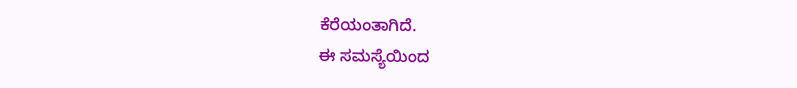ಕೆರೆಯಂತಾಗಿದೆ.
ಈ ಸಮಸ್ಯೆಯಿಂದ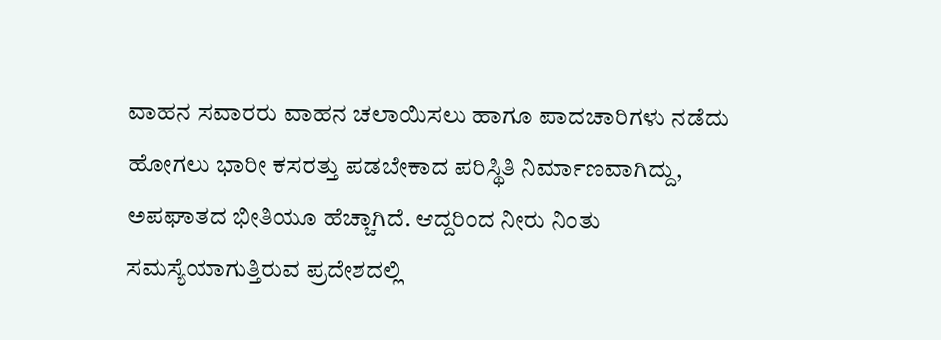ವಾಹನ ಸವಾರರು ವಾಹನ ಚಲಾಯಿಸಲು ಹಾಗೂ ಪಾದಚಾರಿಗಳು ನಡೆದು ಹೋಗಲು ಭಾರೀ ಕಸರತ್ತು ಪಡಬೇಕಾದ ಪರಿಸ್ಥಿತಿ ನಿರ್ಮಾಣವಾಗಿದ್ದು, ಅಪಘಾತದ ಭೀತಿಯೂ ಹೆಚ್ಚಾಗಿದೆ. ಆದ್ದರಿಂದ ನೀರು ನಿಂತು ಸಮಸ್ಯೆಯಾಗುತ್ತಿರುವ ಪ್ರದೇಶದಲ್ಲಿ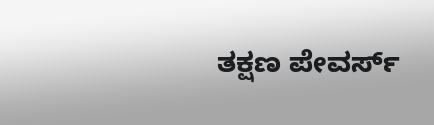ತಕ್ಷಣ ಪೇವರ್ಸ್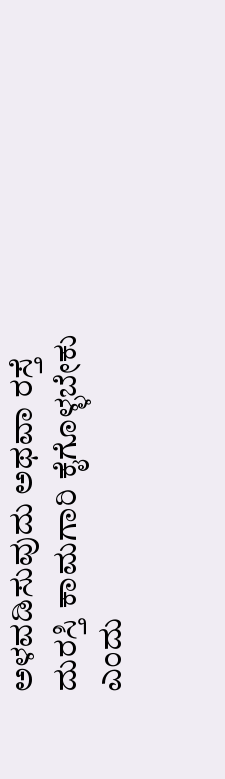ಅಳವಡಿಸುವುದು ಅಥವಾ ರಸ್ತೆ ದುರಸ್ತಿ ಕಾಮಗಾರಿ ಕೈಗೊಳ್ಳಬೇಕು ಎಂದು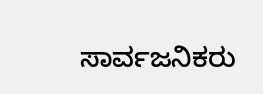ಸಾರ್ವಜನಿಕರು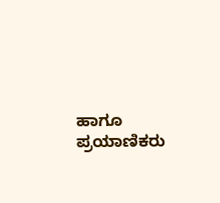ಹಾಗೂ ಪ್ರಯಾಣಿಕರು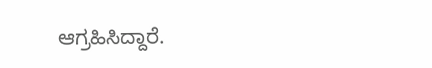ಆಗ್ರಹಿಸಿದ್ದಾರೆ.